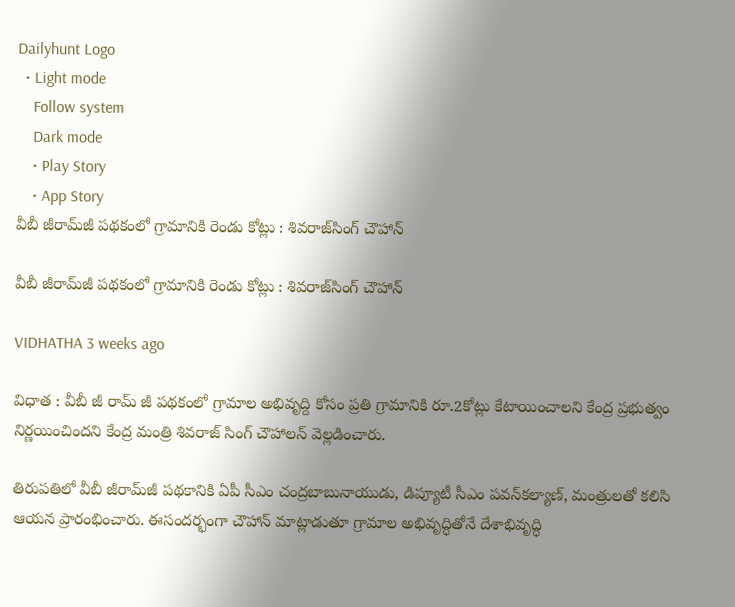Dailyhunt Logo
  • Light mode
    Follow system
    Dark mode
    • Play Story
    • App Story
వీబీ జీరామ్‌జీ పథకంలో గ్రామానికి రెండు కోట్లు : శివరాజ్‌సింగ్‌ చౌహాన్‌

వీబీ జీరామ్‌జీ పథకంలో గ్రామానికి రెండు కోట్లు : శివరాజ్‌సింగ్‌ చౌహాన్‌

VIDHATHA 3 weeks ago

విధాత : వీబీ జీ రామ్ జీ పథకంలో గ్రామాల అభివృద్ది కోసం ప్రతి గ్రామానికి రూ.2కోట్లు కేటాయించాలని కేంద్ర ప్రభుత్వం నిర్ణయించిందని కేంద్ర మంత్రి శివరాజ్ సింగ్ చౌహాలన్ వెల్లడించారు.

తిరుపతిలో వీబీ జీరామ్‌జీ పథకానికి ఏపీ సీఎం చంద్రబాబునాయుడు, డిప్యూటీ సీఎం పవన్‌కల్యాణ్‌, మంత్రులతో కలిసి ఆయన ప్రారంభించారు. ఈసందర్భంగా చౌహాన్‌ మాట్లాడుతూ గ్రామాల అభివృద్ధితోనే దేశాభివృద్ధి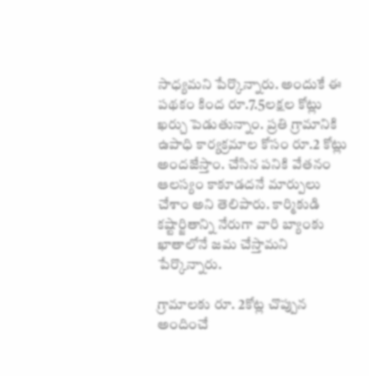సాధ్యమని పేర్కొన్నారు. అందుకే ఈ పథకం కింద రూ.7.5లక్షల కోట్లు ఖర్చు పెడుతున్నాం. ప్రతి గ్రామానికి ఉపాధి కార్యక్రమాల కోసం రూ.2 కోట్లు అందజేస్తాం. చేసిన పనికి వేతనం ఆలస్యం కాకూడదనే మార్పులు చేశాం అని తెలిపారు. కార్మికుడి కష్టార్జితాన్ని నేరుగా వారి బ్యాంకు ఖాతాలోనే జమ చేస్తామని పేర్కొన్నారు.

గ్రామాలకు రూ. 2కోట్ల చొప్పున అందించే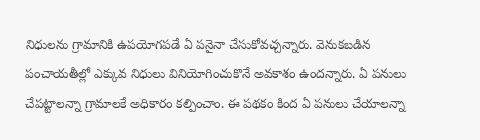నిధులను గ్రామానికి ఉపయోగపడే ఏ పనైనా చేసుకోవచ్చన్నారు. వెనుకబడిన పంచాయతీల్లో ఎక్కువ నిధులు వినియోగించుకొనే అవకాశం ఉందన్నారు. ఏ పనులు చేపట్టాలన్నా గ్రామాలకే అధికారం కల్పించాం. ఈ పథకం కింద ఏ పనులు చేయాలన్నా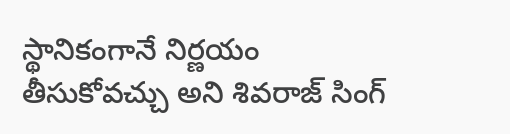స్థానికంగానే నిర్ణయం తీసుకోవచ్చు అని శివరాజ్‌ సింగ్‌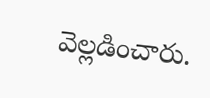వెల్లడించారు.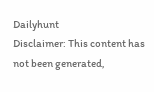Dailyhunt
Disclaimer: This content has not been generated,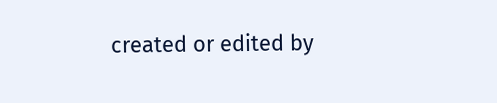created or edited by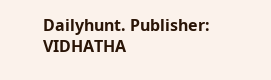Dailyhunt. Publisher: VIDHATHA